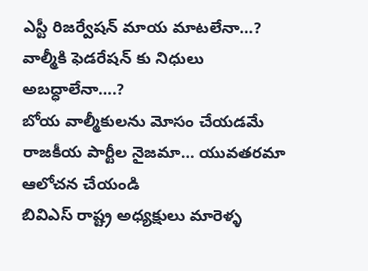ఎస్టీ రిజర్వేషన్ మాయ మాటలేనా…?
వాల్మీకి ఫెడరేషన్ కు నిధులు అబద్ధాలేనా….?
బోయ వాల్మీకులను మోసం చేయడమే రాజకీయ పార్టీల నైజమా… యువతరమా ఆలోచన చేయండి
బివిఎస్ రాష్ట్ర అధ్యక్షులు మారెళ్ళ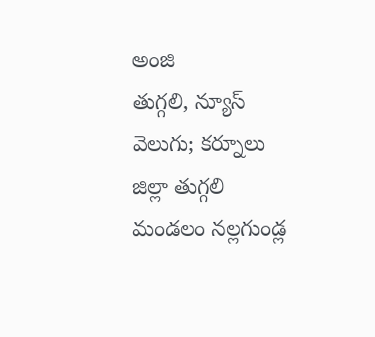అంజి
తుగ్గలి, న్యూస్ వెలుగు; కర్నూలు జిల్లా తుగ్గలి మండలం నల్లగుండ్ల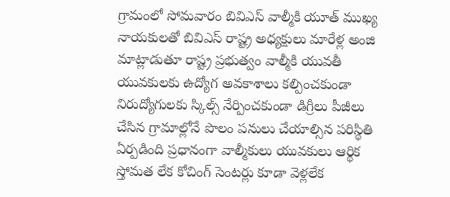గ్రామంలో సోమవారం బివిఎస్ వాల్మీకి యూత్ ముఖ్య నాయకులతో బివిఎస్ రాష్ట్ర అధ్యక్షులు మారేళ్ల అంజి మాట్లాడుతూ రాష్ట్ర ప్రభుత్వం వాల్మీకి యువతీ యువకులకు ఉద్యోగ అవకాశాలు కల్పించకుండా నిరుద్యోగులకు స్కిల్స్ నేర్పించకుండా డిగ్రీలు పీజీలు చేసిన గ్రామాల్లోనే పొలం పనులు చేయాల్సిన పరిస్థితి ఏర్పడింది ప్రధానంగా వాల్మీకులు యువకులు ఆర్థిక స్తోమత లేక కోచింగ్ సెంటర్లు కూడా వెళ్లలేక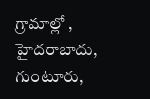గ్రామాల్లో , హైదరాబాదు, గుంటూరు,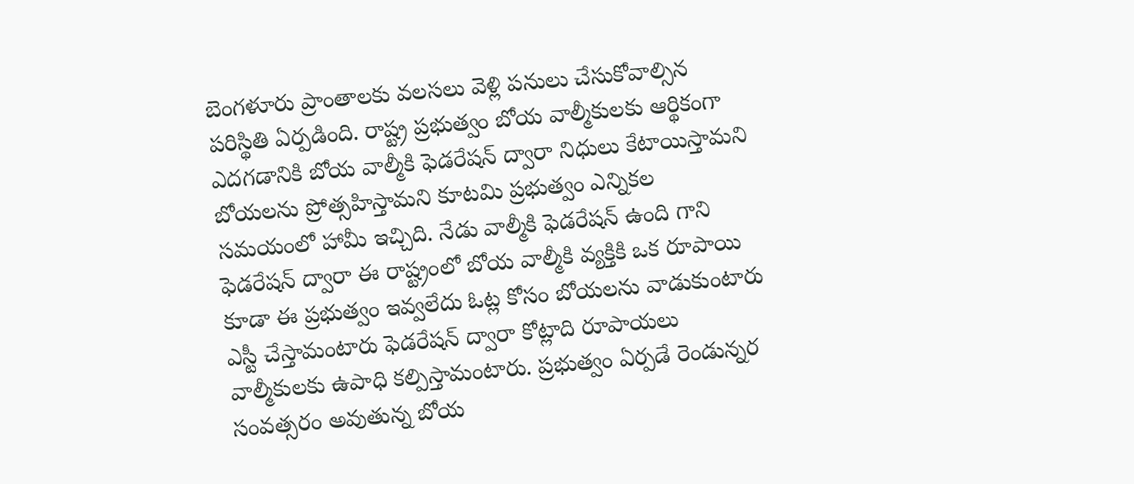బెంగళూరు ప్రాంతాలకు వలసలు వెళ్లి పనులు చేసుకోవాల్సిన పరిస్థితి ఏర్పడింది. రాష్ట్ర ప్రభుత్వం బోయ వాల్మీకులకు ఆర్థికంగా ఎదగడానికి బోయ వాల్మీకి ఫెడరేషన్ ద్వారా నిధులు కేటాయిస్తామని బోయలను ప్రోత్సహిస్తామని కూటమి ప్రభుత్వం ఎన్నికల సమయంలో హామీ ఇచ్చిది. నేడు వాల్మీకి ఫెడరేషన్ ఉంది గాని ఫెడరేషన్ ద్వారా ఈ రాష్ట్రంలో బోయ వాల్మీకి వ్యక్తికి ఒక రూపాయి కూడా ఈ ప్రభుత్వం ఇవ్వలేదు ఓట్ల కోసం బోయలను వాడుకుంటారు ఎస్టీ చేస్తామంటారు ఫెడరేషన్ ద్వారా కోట్లాది రూపాయలు వాల్మీకులకు ఉపాధి కల్పిస్తామంటారు. ప్రభుత్వం ఏర్పడే రెండున్నర సంవత్సరం అవుతున్న బోయ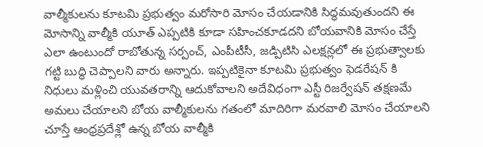వాల్మీకులను కూటమి ప్రభుత్వం మరోసారి మోసం చేయడానికి సిద్ధమవుతుందని ఈ మోసాన్ని వాల్మీకి యూత్ ఎప్పటికి కూడా సహించకూడదని బోయవానికి మోసం చేస్తే ఎలా ఉంటుందో రాబోతున్న సర్పంచ్, ఎంపీటీసీ, జడ్పిటిసి ఎలక్షన్లలో ఈ ప్రభుత్వాలకు గట్టి బుద్ధి చెప్పాలని వారు అన్నారు. ఇప్పటికైనా కూటమి ప్రభుత్వం ఫెడరేషన్ కి నిధులు మళ్లించి యువతరాన్ని ఆదుకోవాలని అదేవిధంగా ఎస్టీ రిజర్వేషన్ తక్షణమే అమలు చేయాలని బోయ వాల్మీకులను గతంలో మాదిరిగా మరవాలి మోసం చేయాలని చూస్తే ఆంధ్రప్రదేశ్లో ఉన్న బోయ వాల్మీకి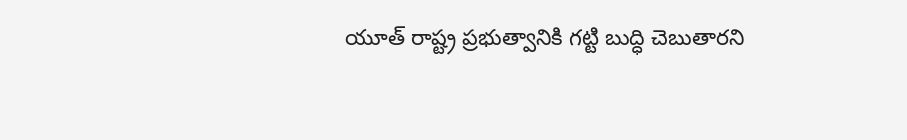యూత్ రాష్ట్ర ప్రభుత్వానికి గట్టి బుద్ధి చెబుతారని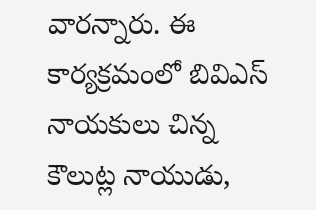వారన్నారు. ఈ కార్యక్రమంలో బివిఎస్ నాయకులు చిన్న కౌలుట్ల నాయుడు,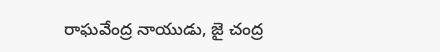రాఘవేంద్ర నాయుడు, జై చంద్ర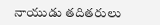నాయుడు తదితరులు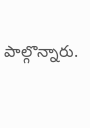పాల్గొన్నారు.